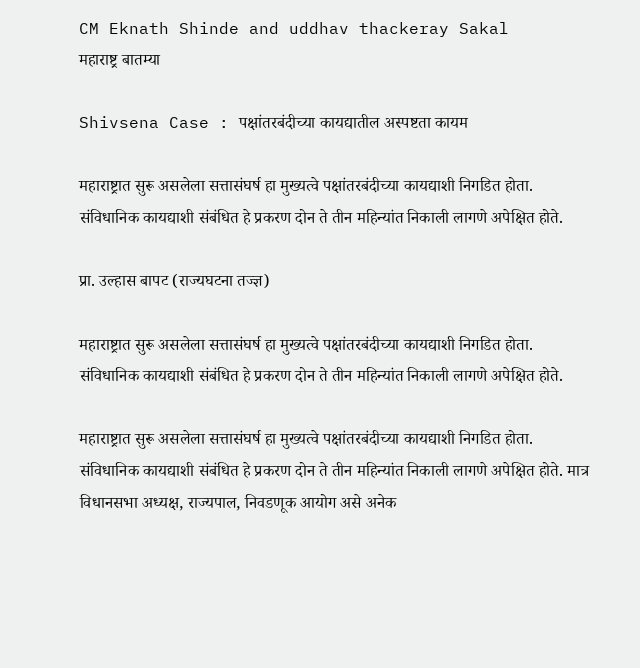CM Eknath Shinde and uddhav thackeray Sakal
महाराष्ट्र बातम्या

Shivsena Case : पक्षांतरबंदीच्या कायद्यातील अस्पष्टता कायम

महाराष्ट्रात सुरू असलेला सत्तासंघर्ष हा मुख्यत्वे पक्षांतरबंदीच्या कायद्याशी निगडित होता. संविधानिक कायद्याशी संबंधित हे प्रकरण दोन ते तीन महिन्यांत निकाली लागणे अपेक्षित होते.

प्रा. उल्हास बापट (राज्यघटना तज्ज्ञ)

महाराष्ट्रात सुरू असलेला सत्तासंघर्ष हा मुख्यत्वे पक्षांतरबंदीच्या कायद्याशी निगडित होता. संविधानिक कायद्याशी संबंधित हे प्रकरण दोन ते तीन महिन्यांत निकाली लागणे अपेक्षित होते.

महाराष्ट्रात सुरू असलेला सत्तासंघर्ष हा मुख्यत्वे पक्षांतरबंदीच्या कायद्याशी निगडित होता. संविधानिक कायद्याशी संबंधित हे प्रकरण दोन ते तीन महिन्यांत निकाली लागणे अपेक्षित होते. मात्र विधानसभा अध्यक्ष, राज्यपाल, निवडणूक आयोग असे अनेक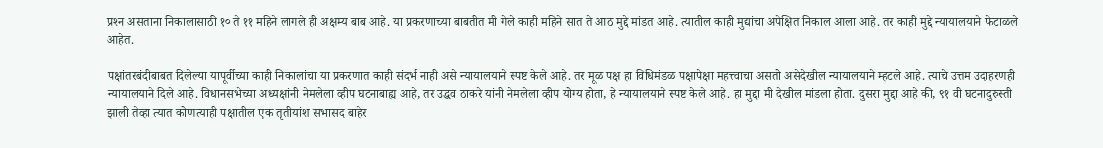प्रश्‍न असताना निकालासाठी १० ते ११ महिने लागले ही अक्षम्य बाब आहे. या प्रकरणाच्या बाबतीत मी गेले काही महिने सात ते आठ मुद्दे मांडत आहे. त्यातील काही मुद्यांचा अपेक्षित निकाल आला आहे. तर काही मुद्दे न्यायालयाने फेटाळले आहेत.

पक्षांतरबंदीबाबत दिलेल्या यापूर्वीच्या काही निकालांचा या प्रकरणात काही संदर्भ नाही असे न्यायालयाने स्पष्ट केले आहे. तर मूळ पक्ष हा विधिमंडळ पक्षापेक्षा महत्त्वाचा असतो असेदेखील न्यायालयाने म्हटले आहे. त्याचे उत्तम उदाहरणही न्यायालयाने दिले आहे. विधानसभेच्या अध्यक्षांनी नेमलेला व्हीप घटनाबाह्य आहे, तर उद्धव ठाकरे यांनी नेमलेला व्हीप योग्य होता, हे न्यायालयाने स्पष्ट केले आहे. हा मुद्दा मी देखील मांडला होता. दुसरा मुद्दा आहे की, ९१ वी घटनादुरुस्ती झाली तेव्हा त्यात कोणत्याही पक्षातील एक तृतीयांश सभासद बाहेर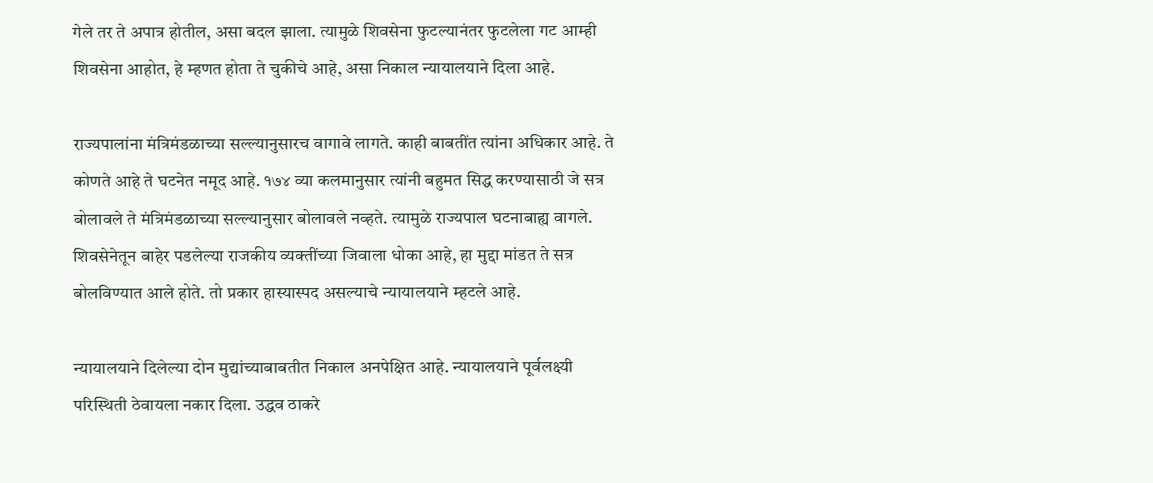गेले तर ते अपात्र होतील, असा बदल झाला. त्यामुळे शिवसेना फुटल्यानंतर फुटलेला गट आम्ही शिवसेना आहोत, हे म्हणत होता ते चुकीचे आहे, असा निकाल न्यायालयाने दिला आहे.

राज्यपालांना मंत्रिमंडळाच्या सल्ल्यानुसारच वागावे लागते. काही बाबतींत त्यांना अधिकार आहे. ते कोणते आहे ते घटनेत नमूद आहे. १७४ व्या कलमानुसार त्यांनी बहुमत सिद्ध करण्यासाठी जे सत्र बोलावले ते मंत्रिमंडळाच्या सल्ल्यानुसार बोलावले नव्हते. त्यामुळे राज्यपाल घटनाबाह्य वागले. शिवसेनेतून बाहेर पडलेल्या राजकीय व्यक्तींच्या जिवाला धोका आहे, हा मुद्दा मांडत ते सत्र बोलविण्यात आले होते. तो प्रकार हास्यास्पद असल्याचे न्यायालयाने म्हटले आहे.

न्यायालयाने दिलेल्या दोन मुद्यांच्याबाबतीत निकाल अनपेक्षित आहे. न्यायालयाने पूर्वलक्ष्यी परिस्थिती ठेवायला नकार दिला. उद्धव ठाकरे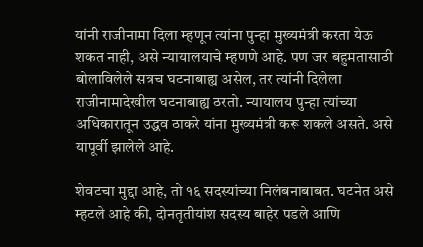यांनी राजीनामा दिला म्हणून त्यांना पुन्हा मुख्यमंत्री करता येऊ शकत नाही, असे न्यायालयाचे म्हणणे आहे. पण जर बहुमतासाठी बोलाविलेले सत्रच घटनाबाह्य असेल, तर त्यांनी दिलेला राजीनामादेखील घटनाबाह्य ठरतो. न्यायालय पुन्हा त्यांच्या अधिकारातून उद्धव ठाकरे यांना मुख्यमंत्री करू शकले असते. असे यापूर्वी झालेले आहे.

शेवटचा मुद्दा आहे, तो १६ सदस्यांच्या निलंबनाबाबत. घटनेत असे म्हटले आहे की, दोनतृतीयांश सदस्य बाहेर पडले आणि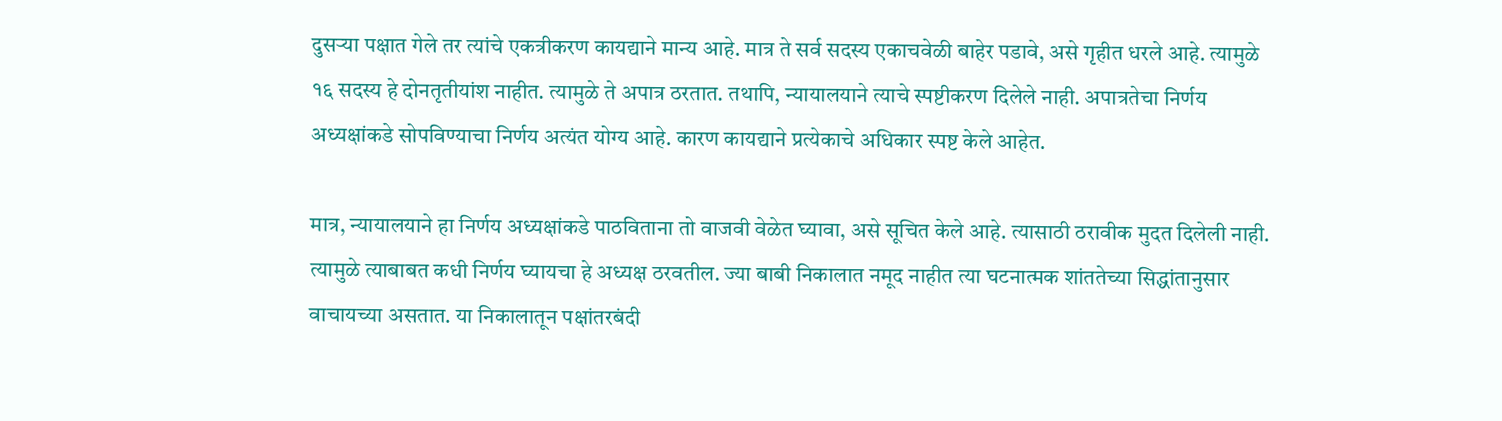दुसऱ्या पक्षात गेले तर त्यांचे एकत्रीकरण कायद्याने मान्य आहे. मात्र ते सर्व सदस्य एकाचवेळी बाहेर पडावे, असे गृहीत धरले आहे. त्यामुळे १६ सदस्य हे दोनतृतीयांश नाहीत. त्यामुळे ते अपात्र ठरतात. तथापि, न्यायालयाने त्याचे स्पष्टीकरण दिलेले नाही. अपात्रतेचा निर्णय अध्यक्षांकडे सोपविण्याचा निर्णय अत्यंत योग्य आहे. कारण कायद्याने प्रत्येकाचे अधिकार स्पष्ट केले आहेत.

मात्र, न्यायालयाने हा निर्णय अध्यक्षांकडे पाठविताना तो वाजवी वेळेत घ्यावा, असे सूचित केले आहे. त्यासाठी ठरावीक मुदत दिलेली नाही. त्यामुळे त्याबाबत कधी निर्णय घ्यायचा हे अध्यक्ष ठरवतील. ज्या बाबी निकालात नमूद नाहीत त्या घटनात्मक शांततेच्या सिद्धांतानुसार वाचायच्या असतात. या निकालातून पक्षांतरबंदी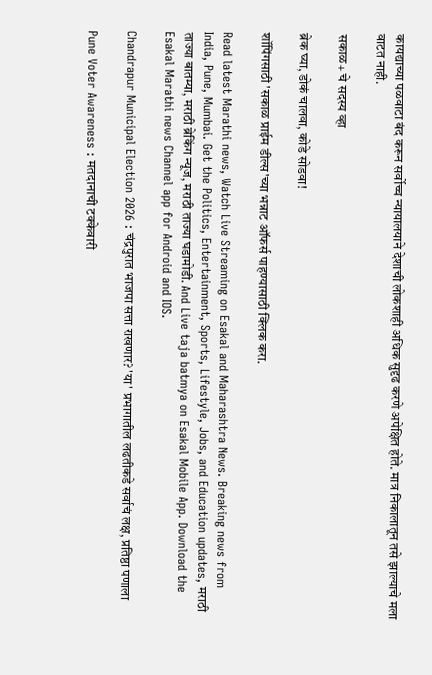कायद्याच्या पळवाटा बंद करून सर्वोच्च न्यायालयाने देशाची लोकशाही अधिक सुदृढ करणे अपेक्षित होते. मात्र निकालातून तसे झाल्याचे मला वाटत नाही.

सकाळ+ चे सदस्य व्हा

ब्रेक घ्या, डोकं चालवा, कोडे सोडवा!

शॉपिंगसाठी 'सकाळ प्राईम डील्स'च्या भन्नाट ऑफर्स पाहण्यासाठी क्लिक करा.

Read latest Marathi news, Watch Live Streaming on Esakal and Maharashtra News. Breaking news from India, Pune, Mumbai. Get the Politics, Entertainment, Sports, Lifestyle, Jobs, and Education updates, मराठी ताज्या बातम्या, मराठी ब्रेकिंग न्यूज, मराठी ताज्या घडामोडी. And Live taja batmya on Esakal Mobile App. Download the Esakal Marathi news Channel app for Android and IOS.

Chandrapur Municipal Election 2026 : चंद्रपुरात भाजपा सत्ता राखणार? 'या' प्रभागातील लढतीकडे सर्वाचं लक्ष, प्रतिष्ठा पणाला

Pune Voter Awareness : मतदानाची टक्केवारी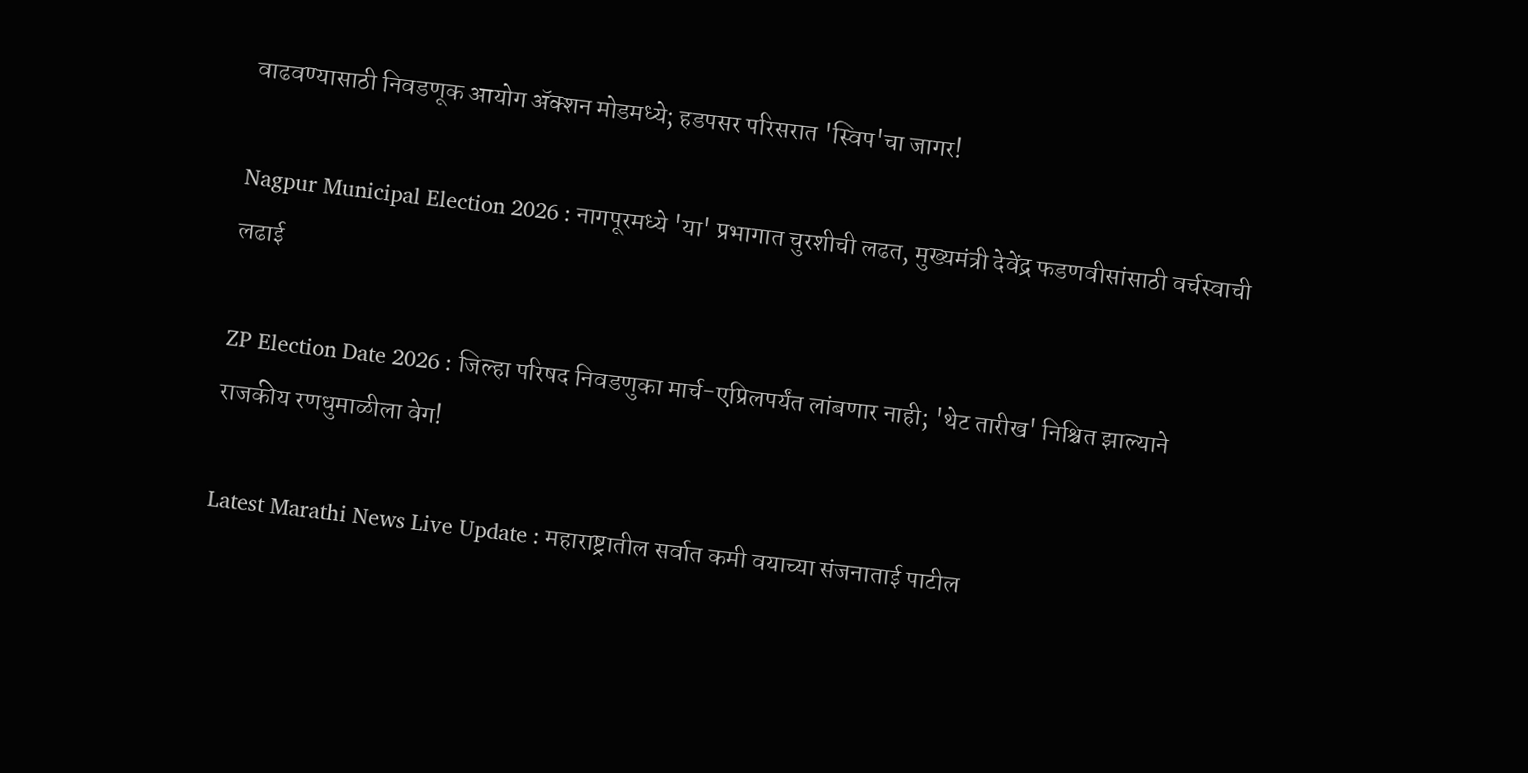वाढवण्यासाठी निवडणूक आयोग ॲक्शन मोडमध्ये; हडपसर परिसरात 'स्विप'चा जागर!

Nagpur Municipal Election 2026 : नागपूरमध्ये 'या' प्रभागात चुरशीची लढत, मुख्यमंत्री देवेंद्र फडणवीसांसाठी वर्चस्वाची लढाई

ZP Election Date 2026 : जिल्हा परिषद निवडणुका मार्च-एप्रिलपर्यंत लांबणार नाही; 'थेट तारीख' निश्चित झाल्याने राजकीय रणधुमाळीला वेग!

Latest Marathi News Live Update : महाराष्ट्रातील सर्वात कमी वयाच्या संजनाताई पाटील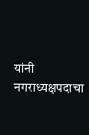यांनी नगराध्यक्षपदाचा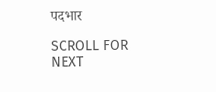पदभार

SCROLL FOR NEXT